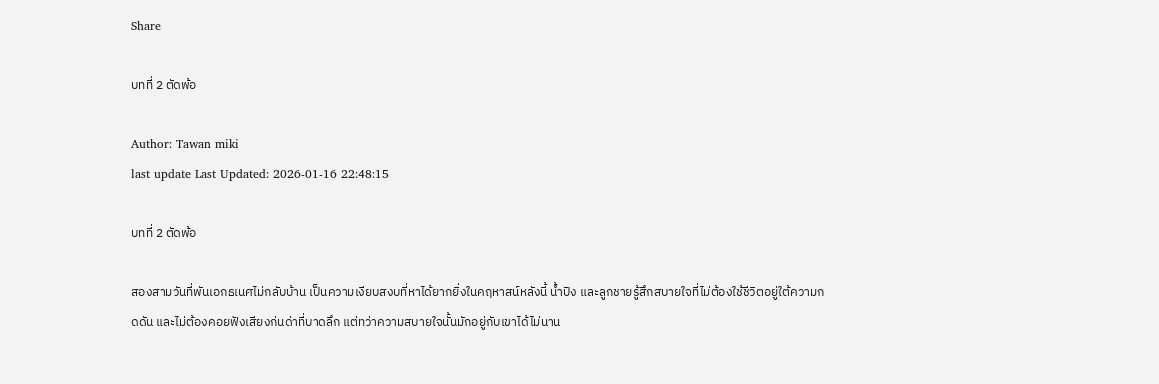Share

บทที่ 2 ตัดพ้อ

Author: Tawan miki
last update Last Updated: 2026-01-16 22:48:15

บทที่ 2 ตัดพ้อ

สองสามวันที่พันเอกธเนศไม่กลับบ้าน เป็นความเงียบสงบที่หาได้ยากยิ่งในคฤหาสน์หลังนี้ น้ำปิง และลูกชายรู้สึกสบายใจที่ไม่ต้องใช้ชีวิตอยู่ใต้ความกดดัน และไม่ต้องคอยฟังเสียงก่นด่าที่บาดลึก แต่ทว่าความสบายใจนั้นมักอยู่กับเขาได้ไม่นาน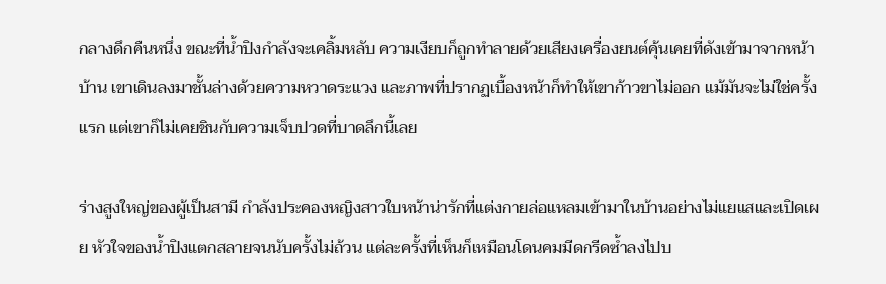กลางดึกคืนหนึ่ง ขณะที่น้ำปิงกำลังจะเคลิ้มหลับ ความเงียบก็ถูกทำลายด้วยเสียงเครื่องยนต์คุ้นเคยที่ดังเข้ามาจากหน้าบ้าน เขาเดินลงมาชั้นล่างด้วยความหวาดระแวง และภาพที่ปรากฏเบื้องหน้าก็ทำให้เขาก้าวขาไม่ออก แม้มันจะไม่ใช่ครั้งแรก แต่เขาก็ไม่เคยชินกับความเจ็บปวดที่บาดลึกนี้เลย

ร่างสูงใหญ่ของผู้เป็นสามี กำลังประคองหญิงสาวใบหน้าน่ารักที่แต่งกายล่อแหลมเข้ามาในบ้านอย่างไม่แยแสและเปิดเผย หัวใจของน้ำปิงแตกสลายจนนับครั้งไม่ถ้วน แต่ละครั้งที่เห็นก็เหมือนโดนคมมีดกรีดซ้ำลงไปบ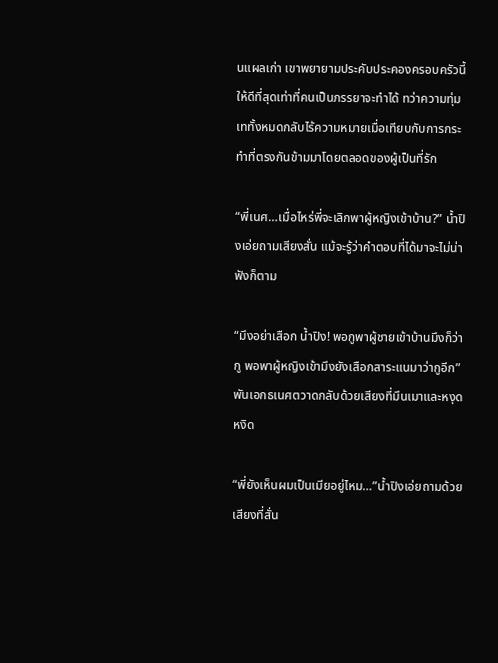นแผลเก่า เขาพยายามประคับประคองครอบครัวนี้ให้ดีที่สุดเท่าที่คนเป็นภรรยาจะทำได้ ทว่าความทุ่มเททั้งหมดกลับไร้ความหมายเมื่อเทียบกับการกระทำที่ตรงกันข้ามมาโดยตลอดของผู้เป็นที่รัก

“พี่เนศ…เมื่อไหร่พี่จะเลิกพาผู้หญิงเข้าบ้าน?” น้ำปิงเอ่ยถามเสียงสั่น แม้จะรู้ว่าคำตอบที่ได้มาจะไม่น่าฟังก็ตาม

“มึงอย่าเสือก น้ำปิง! พอกูพาผู้ชายเข้าบ้านมึงก็ว่ากู พอพาผู้หญิงเข้ามึงยังเสือกสาระแนมาว่ากูอีก” พันเอกธเนศตวาดกลับด้วยเสียงที่มึนเมาและหงุดหงิด

“พี่ยังเห็นผมเป็นเมียอยู่ไหม…”น้ำปิงเอ่ยถามด้วยเสียงที่สั่น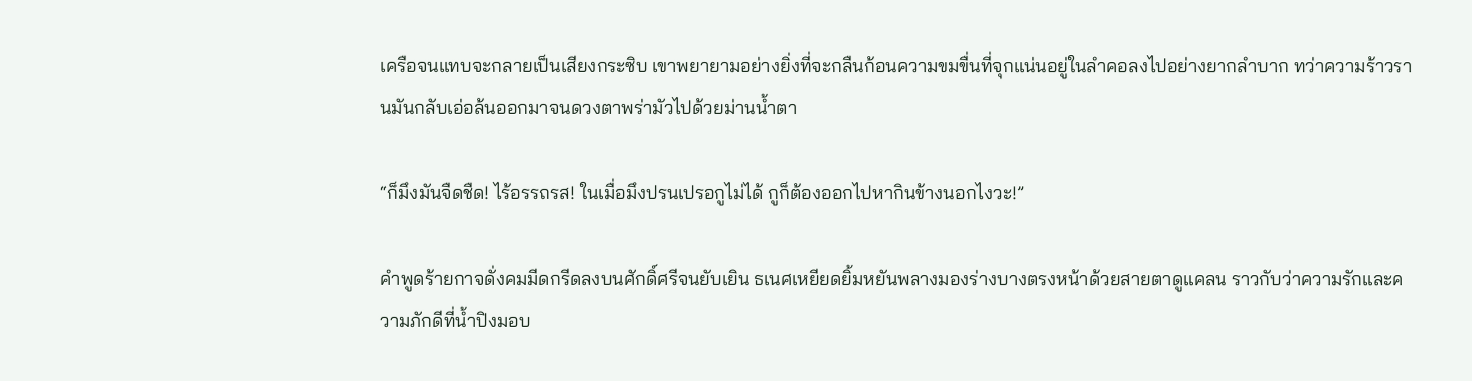เครือจนแทบจะกลายเป็นเสียงกระซิบ เขาพยายามอย่างยิ่งที่จะกลืนก้อนความขมขื่นที่จุกแน่นอยู่ในลำคอลงไปอย่างยากลำบาก ทว่าความร้าวรานมันกลับเอ่อล้นออกมาจนดวงตาพร่ามัวไปด้วยม่านน้ำตา

“ก็มึงมันจืดชืด! ไร้อรรถรส! ในเมื่อมึงปรนเปรอกูไม่ได้ กูก็ต้องออกไปหากินข้างนอกไงวะ!”

คำพูดร้ายกาจดั่งคมมีดกรีดลงบนศักดิ์ศรีจนยับเยิน ธเนศเหยียดยิ้มหยันพลางมองร่างบางตรงหน้าด้วยสายตาดูแคลน ราวกับว่าความรักและความภักดีที่น้ำปิงมอบ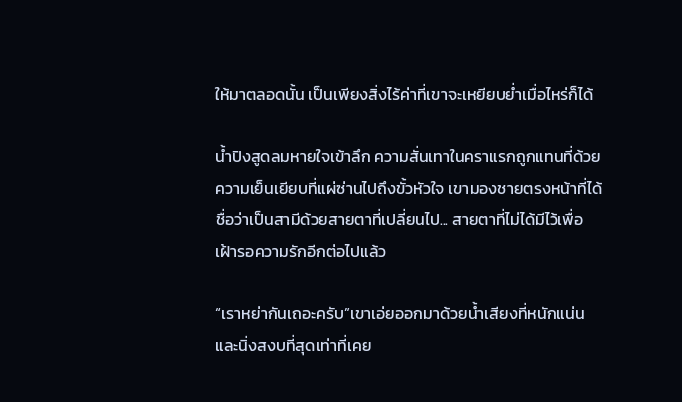ให้มาตลอดนั้น เป็นเพียงสิ่งไร้ค่าที่เขาจะเหยียบย่ำเมื่อไหร่ก็ได้

น้ำปิงสูดลมหายใจเข้าลึก ความสั่นเทาในคราแรกถูกแทนที่ด้วยความเย็นเยียบที่แผ่ซ่านไปถึงขั้วหัวใจ เขามองชายตรงหน้าที่ได้ชื่อว่าเป็นสามีด้วยสายตาที่เปลี่ยนไป... สายตาที่ไม่ได้มีไว้เพื่อเฝ้ารอความรักอีกต่อไปแล้ว

“เราหย่ากันเถอะครับ”เขาเอ่ยออกมาด้วยน้ำเสียงที่หนักแน่นและนิ่งสงบที่สุดเท่าที่เคย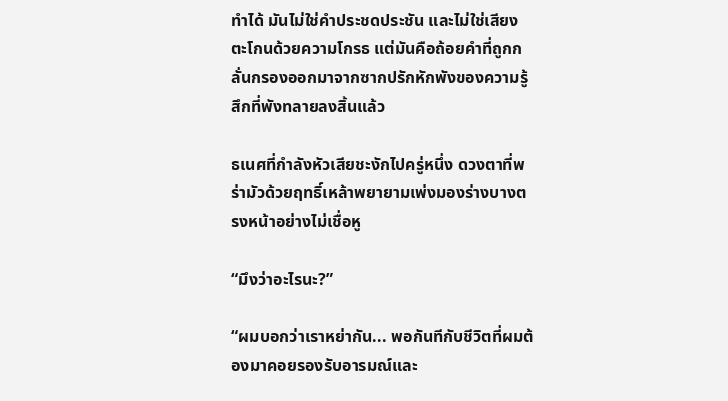ทำได้ มันไม่ใช่คำประชดประชัน และไม่ใช่เสียงตะโกนด้วยความโกรธ แต่มันคือถ้อยคำที่ถูกกลั่นกรองออกมาจากซากปรักหักพังของความรู้สึกที่พังทลายลงสิ้นแล้ว

ธเนศที่กำลังหัวเสียชะงักไปครู่หนึ่ง ดวงตาที่พร่ามัวด้วยฤทธิ์เหล้าพยายามเพ่งมองร่างบางตรงหน้าอย่างไม่เชื่อหู

“มึงว่าอะไรนะ?”

“ผมบอกว่าเราหย่ากัน... พอกันทีกับชีวิตที่ผมต้องมาคอยรองรับอารมณ์และ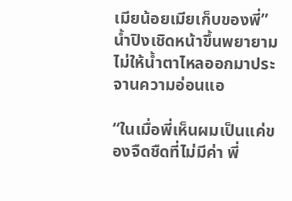เมียน้อยเมียเก็บของพี่” น้ำปิงเชิดหน้าขึ้นพยายามไม่ให้น้ำตาไหลออกมาประจานความอ่อนแอ

“ในเมื่อพี่เห็นผมเป็นแค่ของจืดชืดที่ไม่มีค่า พี่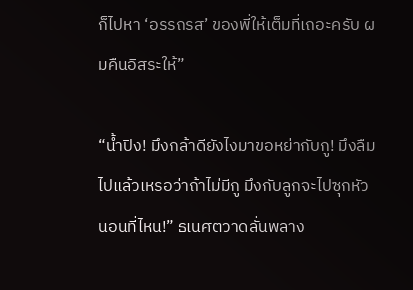ก็ไปหา ‘อรรถรส’ ของพี่ให้เต็มที่เถอะครับ ผมคืนอิสระให้”

“น้ำปิง! มึงกล้าดียังไงมาขอหย่ากับกู! มึงลืมไปแล้วเหรอว่าถ้าไม่มีกู มึงกับลูกจะไปซุกหัวนอนที่ไหน!” ธเนศตวาดลั่นพลาง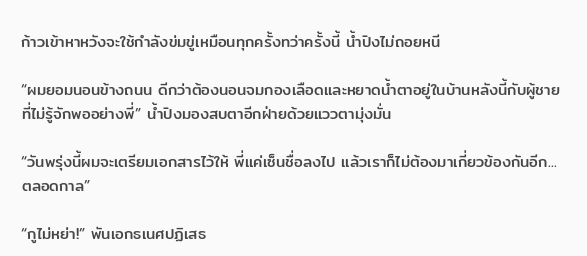ก้าวเข้าหาหวังจะใช้กำลังข่มขู่เหมือนทุกครั้งทว่าครั้งนี้ น้ำปิงไม่ถอยหนี

“ผมยอมนอนข้างถนน ดีกว่าต้องนอนจมกองเลือดและหยาดน้ำตาอยู่ในบ้านหลังนี้กับผู้ชายที่ไม่รู้จักพออย่างพี่” น้ำปิงมองสบตาอีกฝ่ายด้วยแววตามุ่งมั่น

“วันพรุ่งนี้ผมจะเตรียมเอกสารไว้ให้ พี่แค่เซ็นชื่อลงไป แล้วเราก็ไม่ต้องมาเกี่ยวข้องกันอีก... ตลอดกาล”

“กูไม่หย่า!” พันเอกธเนศปฏิเสธ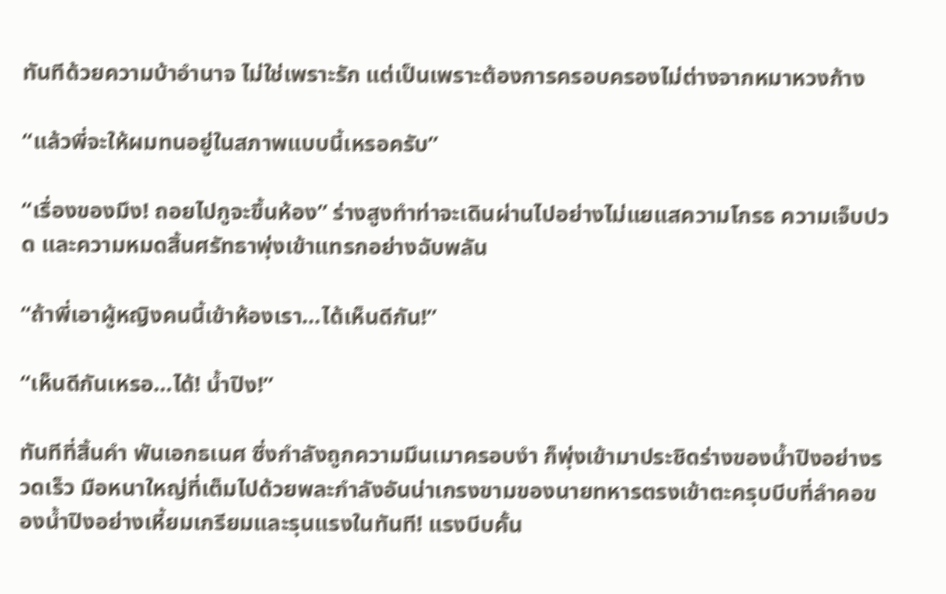ทันทีด้วยความบ้าอำนาจ ไม่ใช่เพราะรัก แต่เป็นเพราะต้องการครอบครองไม่ต่างจากหมาหวงก้าง

“แล้วพี่จะให้ผมทนอยู่ในสภาพแบบนี้เหรอครับ”

“เรื่องของมึง! ถอยไปกูจะขึ้นห้อง” ร่างสูงทำท่าจะเดินผ่านไปอย่างไม่แยแสความโกรธ ความเจ็บปวด และความหมดสิ้นศรัทธาพุ่งเข้าแทรกอย่างฉับพลัน

“ถ้าพี่เอาผู้หญิงคนนี้เข้าห้องเรา…ได้เห็นดีกัน!”

“เห็นดีกันเหรอ…ได้! น้ำปิง!”

ทันทีที่สิ้นคำ พันเอกธเนศ ซึ่งกำลังถูกความมึนเมาครอบงำ ก็พุ่งเข้ามาประชิดร่างของน้ำปิงอย่างรวดเร็ว มือหนาใหญ่ที่เต็มไปด้วยพละกำลังอันน่าเกรงขามของนายทหารตรงเข้าตะครุบบีบที่ลำคอของน้ำปิงอย่างเหี้ยมเกรียมและรุนแรงในทันที! แรงบีบคั้น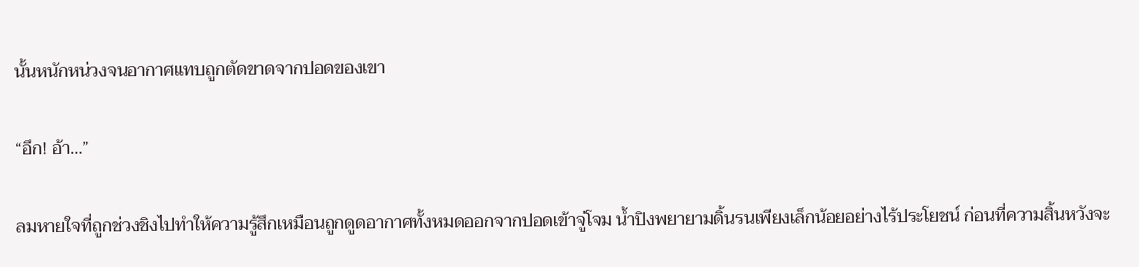นั้นหนักหน่วงจนอากาศแทบถูกตัดขาดจากปอดของเขา

“อึก! อ้า…”

ลมหายใจที่ถูกช่วงชิงไปทำให้ความรู้สึกเหมือนถูกดูดอากาศทั้งหมดออกจากปอดเข้าจู่โจม น้ำปิงพยายามดิ้นรนเพียงเล็กน้อยอย่างไร้ประโยชน์ ก่อนที่ความสิ้นหวังจะ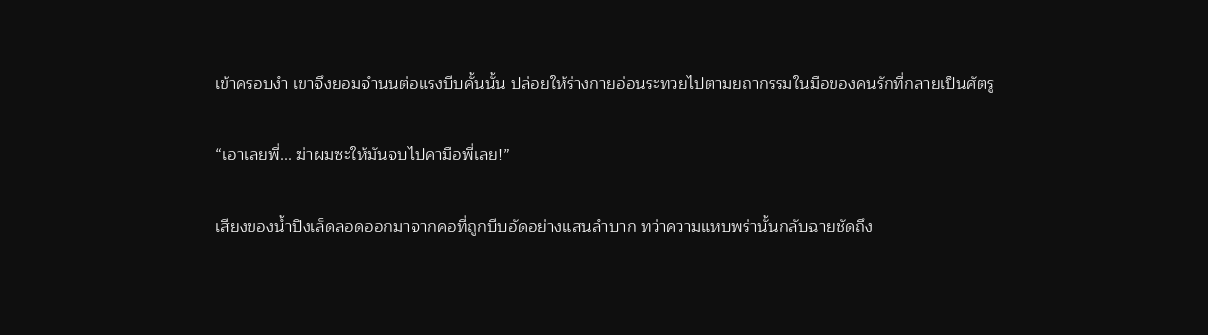เข้าครอบงำ เขาจึงยอมจำนนต่อแรงบีบคั้นนั้น ปล่อยให้ร่างกายอ่อนระทวยไปตามยถากรรมในมือของคนรักที่กลายเป็นศัตรู

“เอาเลยพี่... ฆ่าผมซะให้มันจบไปคามือพี่เลย!”

เสียงของน้ำปิงเล็ดลอดออกมาจากคอที่ถูกบีบอัดอย่างแสนลำบาก ทว่าความแหบพร่านั้นกลับฉายชัดถึง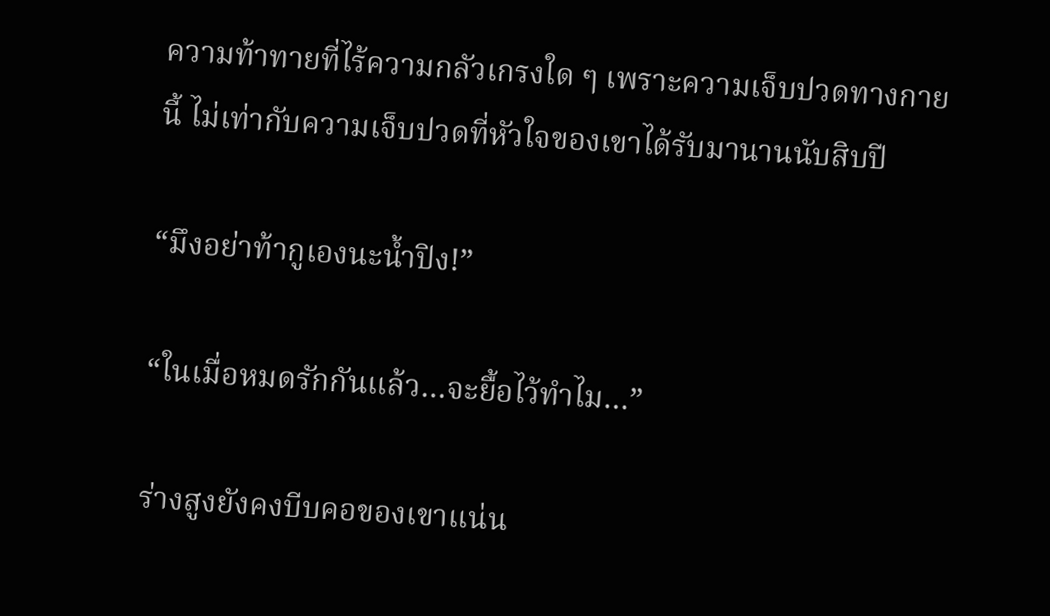ความท้าทายที่ไร้ความกลัวเกรงใด ๆ เพราะความเจ็บปวดทางกายนี้ ไม่เท่ากับความเจ็บปวดที่หัวใจของเขาได้รับมานานนับสิบปี

“มึงอย่าท้ากูเองนะน้ำปิง!”

“ในเมื่อหมดรักกันแล้ว…จะยื้อไว้ทำไม…”

ร่างสูงยังคงบีบคอของเขาแน่น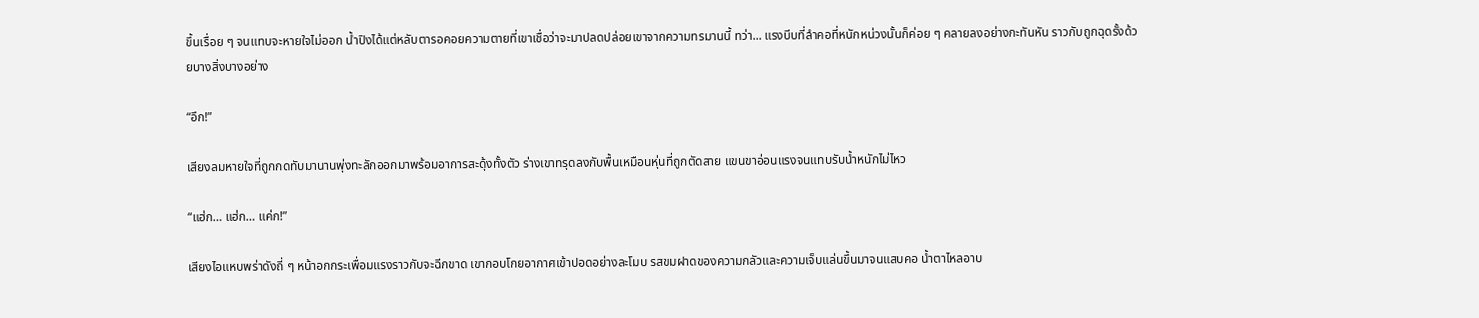ขึ้นเรื่อย ๆ จนแทบจะหายใจไม่ออก น้ำปิงได้แต่หลับตารอคอยความตายที่เขาเชื่อว่าจะมาปลดปล่อยเขาจากความทรมานนี้ ทว่า... แรงบีบที่ลำคอที่หนักหน่วงนั้นก็ค่อย ๆ คลายลงอย่างกะทันหัน ราวกับถูกฉุดรั้งด้วยบางสิ่งบางอย่าง

“อึก!”

เสียงลมหายใจที่ถูกกดทับมานานพุ่งทะลักออกมาพร้อมอาการสะดุ้งทั้งตัว ร่างเขาทรุดลงกับพื้นเหมือนหุ่นที่ถูกตัดสาย แขนขาอ่อนแรงจนแทบรับน้ำหนักไม่ไหว

“แฮ่ก… แฮ่ก… แค่ก!”

เสียงไอแหบพร่าดังถี่ ๆ หน้าอกกระเพื่อมแรงราวกับจะฉีกขาด เขากอบโกยอากาศเข้าปอดอย่างละโมบ รสขมฝาดของความกลัวและความเจ็บแล่นขึ้นมาจนแสบคอ น้ำตาไหลอาบ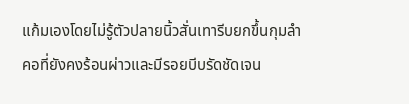แก้มเองโดยไม่รู้ตัวปลายนิ้วสั่นเทารีบยกขึ้นกุมลำคอที่ยังคงร้อนผ่าวและมีรอยบีบรัดชัดเจน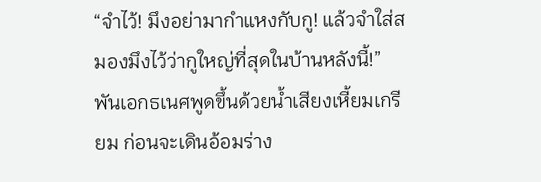“จำไว้! มึงอย่ามากำแหงกับกู! แล้วจำใส่สมองมึงไว้ว่ากูใหญ่ที่สุดในบ้านหลังนี้!” พันเอกธเนศพูดขึ้นด้วยน้ำเสียงเหี้ยมเกรียม ก่อนจะเดินอ้อมร่าง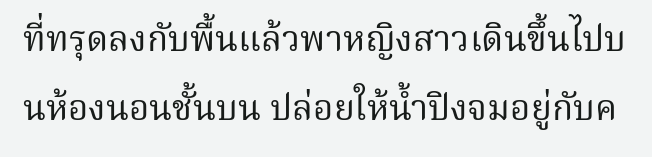ที่ทรุดลงกับพื้นแล้วพาหญิงสาวเดินขึ้นไปบนห้องนอนชั้นบน ปล่อยให้น้ำปิงจมอยู่กับค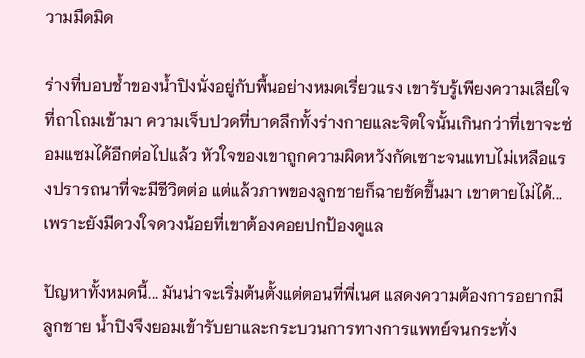วามมืดมิด

ร่างที่บอบช้ำของน้ำปิงนั่งอยู่กับพื้นอย่างหมดเรี่ยวแรง เขารับรู้เพียงความเสียใจที่ถาโถมเข้ามา ความเจ็บปวดที่บาดลึกทั้งร่างกายและจิตใจนั้นเกินกว่าที่เขาจะซ่อมแซมได้อีกต่อไปแล้ว หัวใจของเขาถูกความผิดหวังกัดเซาะจนแทบไม่เหลือแรงปรารถนาที่จะมีชีวิตต่อ แต่แล้วภาพของลูกชายก็ฉายชัดขึ้นมา เขาตายไม่ได้... เพราะยังมีดวงใจดวงน้อยที่เขาต้องคอยปกป้องดูแล

ปัญหาทั้งหมดนี้... มันน่าจะเริ่มต้นตั้งแต่ตอนที่พี่เนศ แสดงความต้องการอยากมีลูกชาย น้ำปิงจึงยอมเข้ารับยาและกระบวนการทางการแพทย์จนกระทั่ง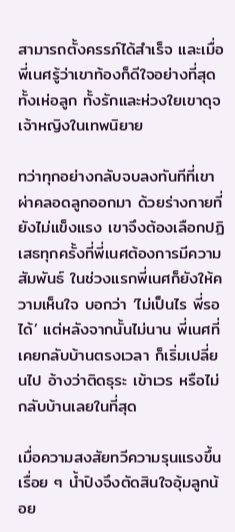สามารถตั้งครรภ์ได้สำเร็จ และเมื่อพี่เนศรู้ว่าเขาท้องก็ดีใจอย่างที่สุด ทั้งเห่อลูก ทั้งรักและห่วงใยเขาดุจเจ้าหญิงในเทพนิยาย

ทว่าทุกอย่างกลับจบลงทันทีที่เขาผ่าคลอดลูกออกมา ด้วยร่างกายที่ยังไม่แข็งแรง เขาจึงต้องเลือกปฏิเสธทุกครั้งที่พี่เนศต้องการมีความสัมพันธ์ ในช่วงแรกพี่เนศก็ยังให้ความเห็นใจ บอกว่า ‘ไม่เป็นไร พี่รอได้’ แต่หลังจากนั้นไม่นาน พี่เนศที่เคยกลับบ้านตรงเวลา ก็เริ่มเปลี่ยนไป อ้างว่าติดธุระ เข้าเวร หรือไม่กลับบ้านเลยในที่สุด

เมื่อความสงสัยทวีความรุนแรงขึ้นเรื่อย ๆ น้ำปิงจึงตัดสินใจอุ้มลูกน้อย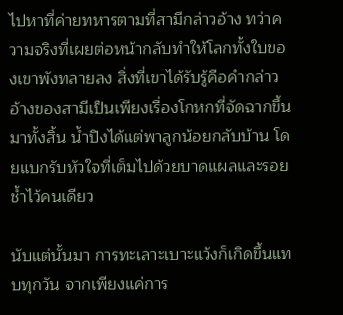ไปหาที่ค่ายทหารตามที่สามีกล่าวอ้าง ทว่าความจริงที่เผยต่อหน้ากลับทำให้โลกทั้งใบของเขาพังทลายลง สิ่งที่เขาได้รับรู้คือคำกล่าวอ้างของสามีเป็นเพียงเรื่องโกหกที่จัดฉากขึ้นมาทั้งสิ้น น้ำปิงได้แต่พาลูกน้อยกลับบ้าน โดยแบกรับหัวใจที่เต็มไปด้วยบาดแผลและรอยช้ำไว้คนเดียว

นับแต่นั้นมา การทะเลาะเบาะแว้งก็เกิดขึ้นแทบทุกวัน จากเพียงแค่การ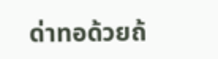ด่าทอด้วยถ้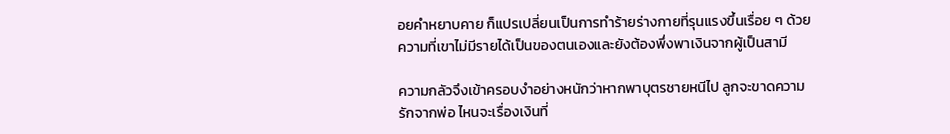อยคำหยาบคาย ก็แปรเปลี่ยนเป็นการทำร้ายร่างกายที่รุนแรงขึ้นเรื่อย ๆ ด้วยความที่เขาไม่มีรายได้เป็นของตนเองและยังต้องพึ่งพาเงินจากผู้เป็นสามี

ความกลัวจึงเข้าครอบงำอย่างหนักว่าหากพาบุตรชายหนีไป ลูกจะขาดความรักจากพ่อ ไหนจะเรื่องเงินที่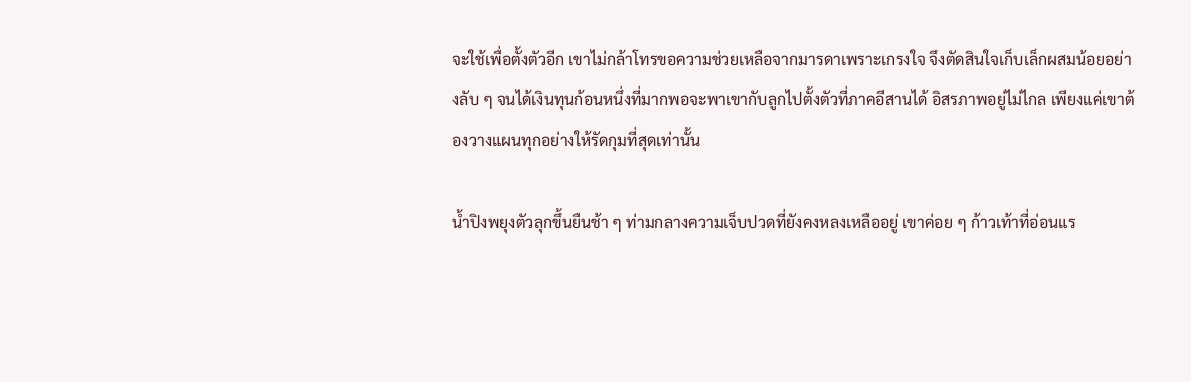จะใช้เพื่อตั้งตัวอีก เขาไม่กล้าโทรขอความช่วยเหลือจากมารดาเพราะเกรงใจ จึงตัดสินใจเก็บเล็กผสมน้อยอย่างลับ ๆ จนได้เงินทุนก้อนหนึ่งที่มากพอจะพาเขากับลูกไปตั้งตัวที่ภาคอีสานได้ อิสรภาพอยู่ไม่ไกล เพียงแค่เขาต้องวางแผนทุกอย่างให้รัดกุมที่สุดเท่านั้น

น้ำปิงพยุงตัวลุกขึ้นยืนช้า ๆ ท่ามกลางความเจ็บปวดที่ยังคงหลงเหลืออยู่ เขาค่อย ๆ ก้าวเท้าที่อ่อนแร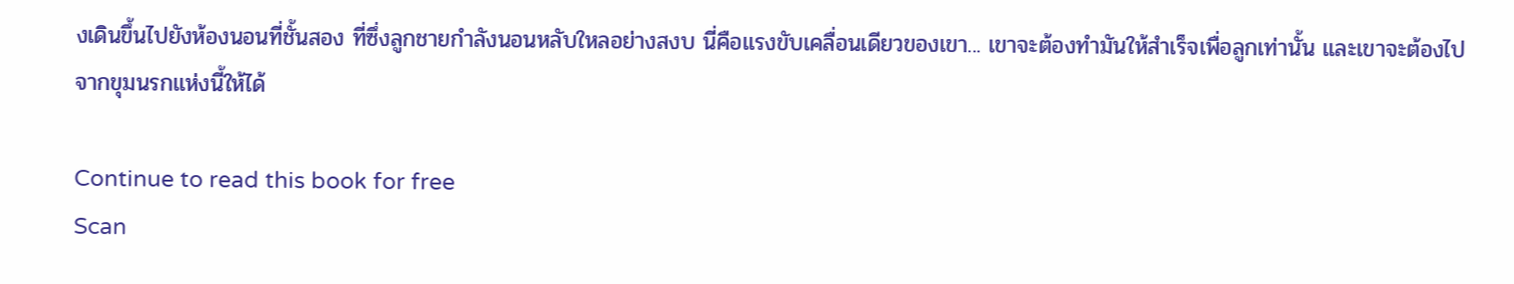งเดินขึ้นไปยังห้องนอนที่ชั้นสอง ที่ซึ่งลูกชายกำลังนอนหลับใหลอย่างสงบ นี่คือแรงขับเคลื่อนเดียวของเขา... เขาจะต้องทำมันให้สำเร็จเพื่อลูกเท่านั้น และเขาจะต้องไปจากขุมนรกแห่งนี้ให้ได้

Continue to read this book for free
Scan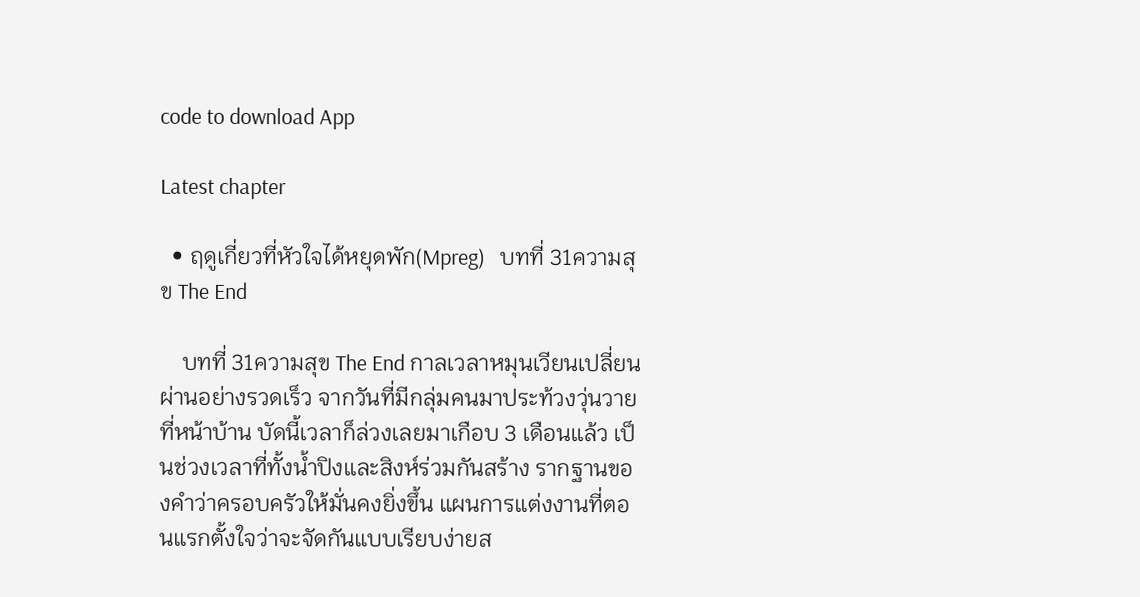code to download App

Latest chapter

  • ฤดูเกี่ยวที่หัวใจได้หยุดพัก(Mpreg)   บทที่ 31ความสุข The End

    บทที่ 31ความสุข The End กาลเวลาหมุนเวียนเปลี่ยนผ่านอย่างรวดเร็ว จากวันที่มีกลุ่มคนมาประท้วงวุ่นวายที่หน้าบ้าน บัดนี้เวลาก็ล่วงเลยมาเกือบ 3 เดือนแล้ว เป็นช่วงเวลาที่ทั้งน้ำปิงและสิงห์ร่วมกันสร้าง รากฐานของคำว่าครอบครัวให้มั่นคงยิ่งขึ้น แผนการแต่งงานที่ตอนแรกตั้งใจว่าจะจัดกันแบบเรียบง่ายส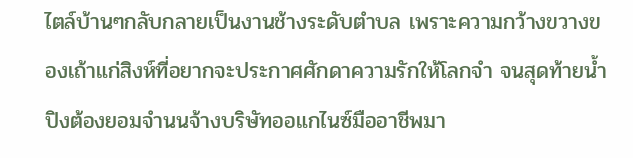ไตล์บ้านๆกลับกลายเป็นงานช้างระดับตำบล เพราะความกว้างขวางของเถ้าแก่สิงห์ที่อยากจะประกาศศักดาความรักให้โลกจำ จนสุดท้ายน้ำปิงต้องยอมจำนนจ้างบริษัทออแกไนซ์มืออาชีพมา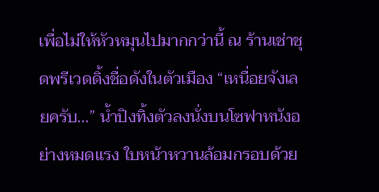เพื่อไม่ให้หัวหมุนไปมากกว่านี้ ณ ร้านเช่าชุดพรีเวดดิ้งชื่อดังในตัวเมือง “เหนื่อยจังเลยครับ...” น้ำปิงทิ้งตัวลงนั่งบนโซฟาหนังอย่างหมดแรง ใบหน้าหวานล้อมกรอบด้วย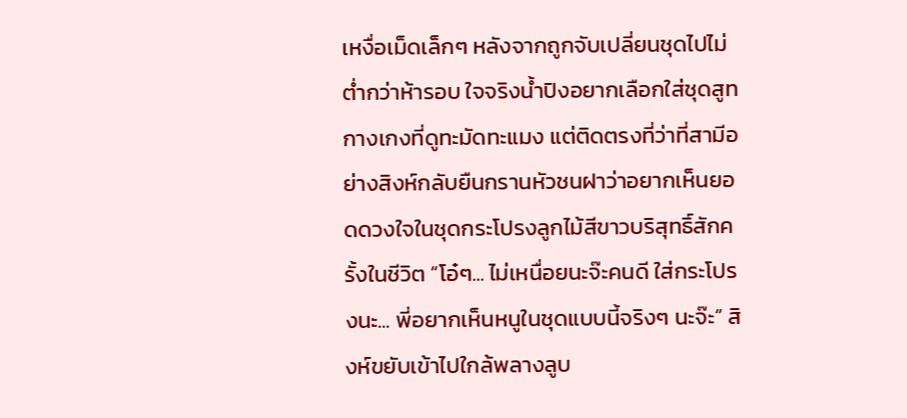เหงื่อเม็ดเล็กๆ หลังจากถูกจับเปลี่ยนชุดไปไม่ต่ำกว่าห้ารอบ ใจจริงน้ำปิงอยากเลือกใส่ชุดสูทกางเกงที่ดูทะมัดทะแมง แต่ติดตรงที่ว่าที่สามีอย่างสิงห์กลับยืนกรานหัวชนฝาว่าอยากเห็นยอดดวงใจในชุดกระโปรงลูกไม้สีขาวบริสุทธิ์สักครั้งในชีวิต “โอ๋ๆ... ไม่เหนื่อยนะจ๊ะคนดี ใส่กระโปรงนะ... พี่อยากเห็นหนูในชุดแบบนี้จริงๆ นะจ๊ะ” สิงห์ขยับเข้าไปใกล้พลางลูบ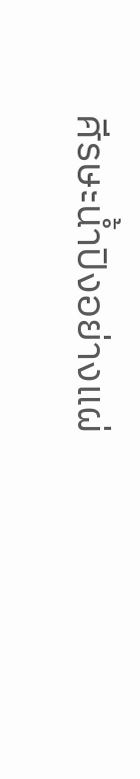ศีรษะน้ำปิงอย่างแผ่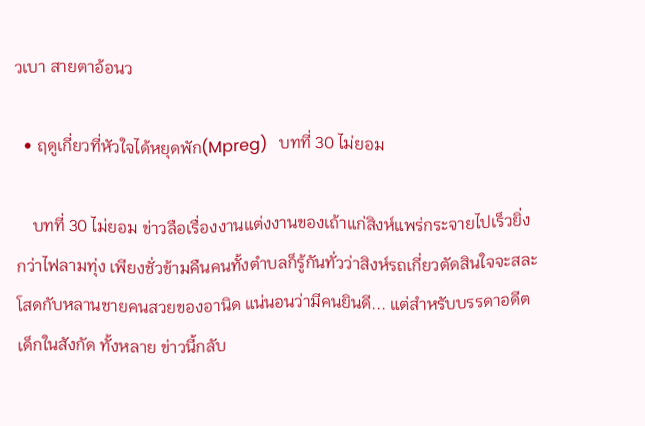วเบา สายตาอ้อนว

  • ฤดูเกี่ยวที่หัวใจได้หยุดพัก(Mpreg)   บทที่ 30 ไม่ยอม

    บทที่ 30 ไม่ยอม ข่าวลือเรื่องงานแต่งงานของเถ้าแก่สิงห์แพร่กระจายไปเร็วยิ่งกว่าไฟลามทุ่ง เพียงชั่วข้ามคืนคนทั้งตำบลก็รู้กันทั่วว่าสิงห์รถเกี่ยวตัดสินใจจะสละโสดกับหลานชายคนสวยของอานิด แน่นอนว่ามีคนยินดี... แต่สำหรับบรรดาอดีตเด็กในสังกัด ทั้งหลาย ข่าวนี้กลับ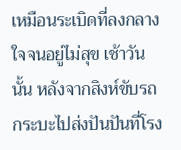เหมือนระเบิดที่ลงกลางใจจนอยู่ไม่สุข เช้าวันนั้น หลังจากสิงห์ขับรถกระบะไปส่งปันปันที่โรง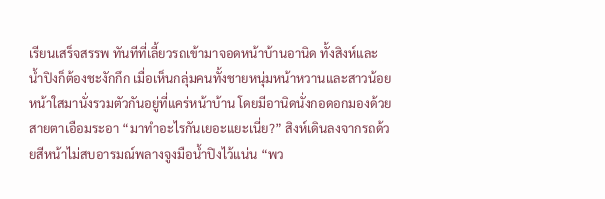เรียนเสร็จสรรพ ทันทีที่เลี้ยวรถเข้ามาจอดหน้าบ้านอานิด ทั้งสิงห์และน้ำปิงก็ต้องชะงักกึก เมื่อเห็นกลุ่มคนทั้งชายหนุ่มหน้าหวานและสาวน้อยหน้าใสมานั่งรวมตัวกันอยู่ที่แคร่หน้าบ้าน โดยมีอานิดนั่งกอดอกมองด้วยสายตาเอือมระอา “มาทำอะไรกันเยอะแยะเนี่ย?” สิงห์เดินลงจากรถด้วยสีหน้าไม่สบอารมณ์พลางจูงมือน้ำปิงไว้แน่น “พว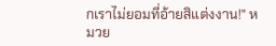กเราไม่ยอมที่อ้ายสิแต่งงาน!” หมวย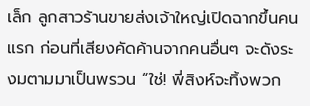เล็ก ลูกสาวร้านขายส่งเจ้าใหญ่เปิดฉากขึ้นคนแรก ก่อนที่เสียงคัดค้านจากคนอื่นๆ จะดังระงมตามมาเป็นพรวน “ใช่! พี่สิงห์จะทิ้งพวก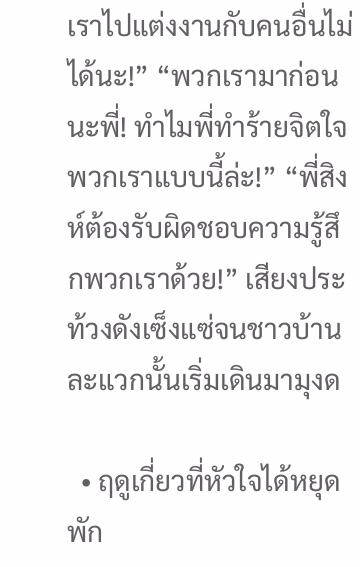เราไปแต่งงานกับคนอื่นไม่ได้นะ!” “พวกเรามาก่อนนะพี่! ทำไมพี่ทำร้ายจิตใจพวกเราแบบนี้ล่ะ!” “พี่สิงห์ต้องรับผิดชอบความรู้สึกพวกเราด้วย!” เสียงประท้วงดังเซ็งแซ่จนชาวบ้านละแวกนั้นเริ่มเดินมามุงด

  • ฤดูเกี่ยวที่หัวใจได้หยุดพัก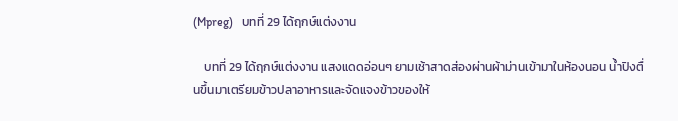(Mpreg)   บทที่ 29 ได้ฤกษ์แต่งงาน

    บทที่ 29 ได้ฤกษ์แต่งงาน แสงแดดอ่อนๆ ยามเช้าสาดส่องผ่านผ้าม่านเข้ามาในห้องนอน น้ำปิงตื่นขึ้นมาเตรียมข้าวปลาอาหารและจัดแจงข้าวของให้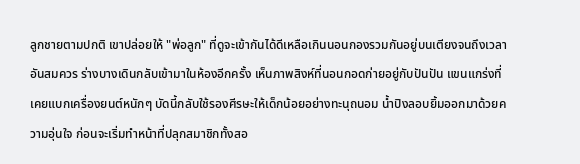ลูกชายตามปกติ เขาปล่อยให้ "พ่อลูก" ที่ดูจะเข้ากันได้ดีเหลือเกินนอนกองรวมกันอยู่บนเตียงจนถึงเวลาอันสมควร ร่างบางเดินกลับเข้ามาในห้องอีกครั้ง เห็นภาพสิงห์ที่นอนกอดก่ายอยู่กับปันปัน แขนแกร่งที่เคยแบกเครื่องยนต์หนักๆ บัดนี้กลับใช้รองศีรษะให้เด็กน้อยอย่างทะนุถนอม น้ำปิงลอบยิ้มออกมาด้วยความอุ่นใจ ก่อนจะเริ่มทำหน้าที่ปลุกสมาชิกทั้งสอ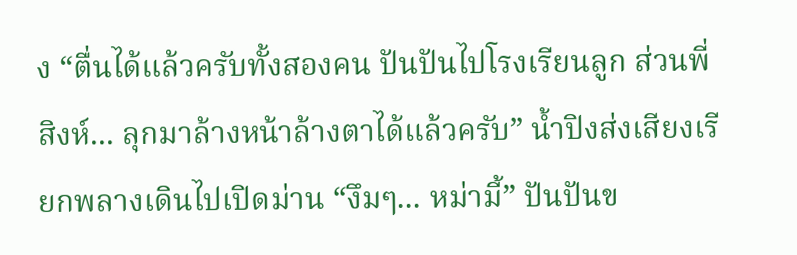ง “ตื่นได้แล้วครับทั้งสองคน ปันปันไปโรงเรียนลูก ส่วนพี่สิงห์... ลุกมาล้างหน้าล้างตาได้แล้วครับ” น้ำปิงส่งเสียงเรียกพลางเดินไปเปิดม่าน “งึมๆ... หม่ามี้” ปันปันข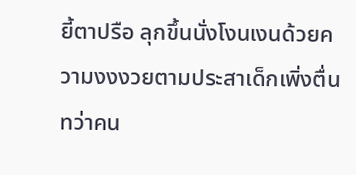ยี้ตาปรือ ลุกขึ้นนั่งโงนเงนด้วยความงงงวยตามประสาเด็กเพิ่งตื่น ทว่าคน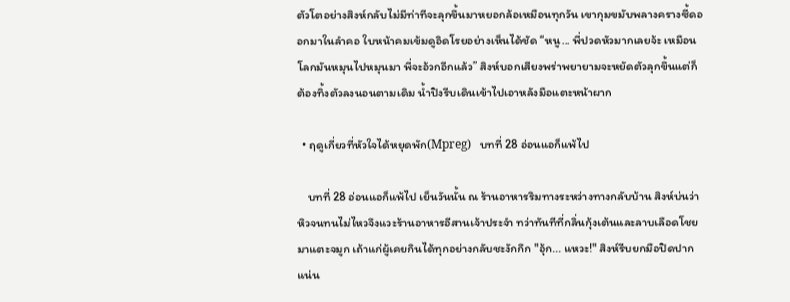ตัวโตอย่างสิงห์กลับไม่มีท่าทีจะลุกขึ้นมาหยอกล้อเหมือนทุกวัน เขากุมขมับพลางครางซี้ดออกมาในลำคอ ใบหน้าคมเข้มดูอิดโรยอย่างเห็นได้ชัด “หนู... พี่ปวดหัวมากเลยจ้ะ เหมือนโลกมันหมุนไปหมุนมา พี่จะอ้วกอีกแล้ว” สิงห์บอกเสียงพร่าพยายามจะหยัดตัวลุกขึ้นแต่ก็ต้องทิ้งตัวลงนอนตามเดิม น้ำปิงรีบเดินเข้าไปเอาหลังมือแตะหน้าผาก

  • ฤดูเกี่ยวที่หัวใจได้หยุดพัก(Mpreg)   บทที่ 28 อ่อนแอก็แพ้ไป

    บทที่ 28 อ่อนแอก็แพ้ไป เย็นวันนั้น ณ ร้านอาหารริมทางระหว่างทางกลับบ้าน สิงห์บ่นว่าหิวจนทนไม่ไหวจึงแวะร้านอาหารอีสานเจ้าประจำ ทว่าทันทีที่กลิ่นกุ้งเต้นและลาบเลือดโชยมาแตะจมูก เถ้าแก่ผู้เคยกินได้ทุกอย่างกลับชะงักกึก "อุ้ก... แหวะ!" สิงห์รีบยกมือปิดปากแน่น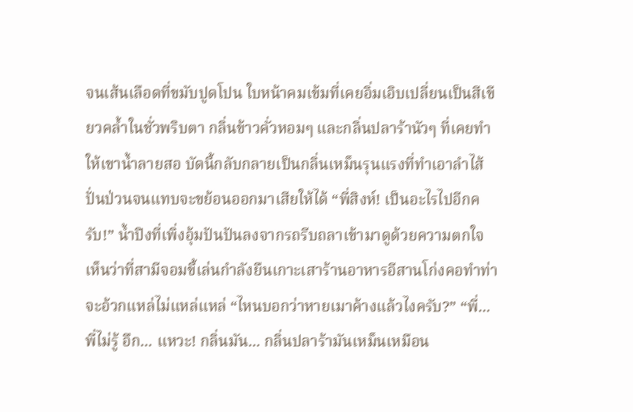จนเส้นเลือดที่ขมับปูดโปน ใบหน้าคมเข้มที่เคยอิ่มเอิบเปลี่ยนเป็นสีเขียวคล้ำในชั่วพริบตา กลิ่นข้าวคั่วหอมๆ และกลิ่นปลาร้านัวๆ ที่เคยทำให้เขาน้ำลายสอ บัดนี้กลับกลายเป็นกลิ่นเหม็นรุนแรงที่ทำเอาลำไส้ปั่นป่วนจนแทบจะขย้อนออกมาเสียให้ได้ “พี่สิงห์! เป็นอะไรไปอีกครับ!” น้ำปิงที่เพิ่งอุ้มปันปันลงจากรถรีบถลาเข้ามาดูด้วยความตกใจ เห็นว่าที่สามีจอมขี้เล่นกำลังยืนเกาะเสาร้านอาหารอีสานโก่งคอทำท่าจะอ้วกแหล่ไม่แหล่แหล่ “ไหนบอกว่าหายเมาค้างแล้วไงครับ?” “พี่... พี่ไม่รู้ อึก... แหวะ! กลิ่นมัน... กลิ่นปลาร้ามันเหม็นเหมือน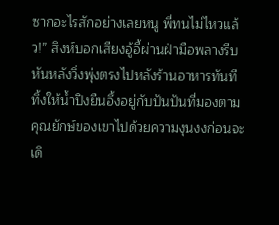ซากอะไรสักอย่างเลยหนู พี่ทนไม่ไหวแล้ว!” สิงห์บอกเสียงอู้อี้ผ่านฝ่ามือพลางรีบหันหลังวิ่งพุ่งตรงไปหลังร้านอาหารทันที ทิ้งให้น้ำปิงยืนอึ้งอยู่กับปันปันที่มองตามคุณยักษ์ของเขาไปด้วยความงุนงงก่อนจะเดิ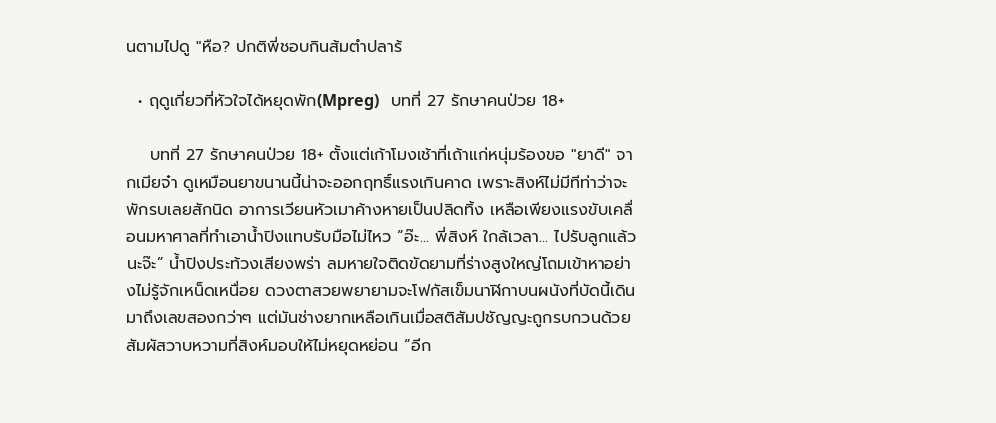นตามไปดู "หือ? ปกติพี่ชอบกินส้มตำปลาร้

  • ฤดูเกี่ยวที่หัวใจได้หยุดพัก(Mpreg)   บทที่ 27 รักษาคนป่วย 18+

    บทที่ 27 รักษาคนป่วย 18+ ตั้งแต่เก้าโมงเช้าที่เถ้าแก่หนุ่มร้องขอ "ยาดี" จากเมียจ๋า ดูเหมือนยาขนานนี้น่าจะออกฤทธิ์แรงเกินคาด เพราะสิงห์ไม่มีทีท่าว่าจะพักรบเลยสักนิด อาการเวียนหัวเมาค้างหายเป็นปลิดทิ้ง เหลือเพียงแรงขับเคลื่อนมหาศาลที่ทำเอาน้ำปิงแทบรับมือไม่ไหว “อ๊ะ... พี่สิงห์ ใกล้เวลา... ไปรับลูกแล้วนะจ๊ะ” น้ำปิงประท้วงเสียงพร่า ลมหายใจติดขัดยามที่ร่างสูงใหญ่โถมเข้าหาอย่างไม่รู้จักเหน็ดเหนื่อย ดวงตาสวยพยายามจะโฟกัสเข็มนาฬิกาบนผนังที่บัดนี้เดินมาถึงเลขสองกว่าๆ แต่มันช่างยากเหลือเกินเมื่อสติสัมปชัญญะถูกรบกวนด้วยสัมผัสวาบหวามที่สิงห์มอบให้ไม่หยุดหย่อน “อีก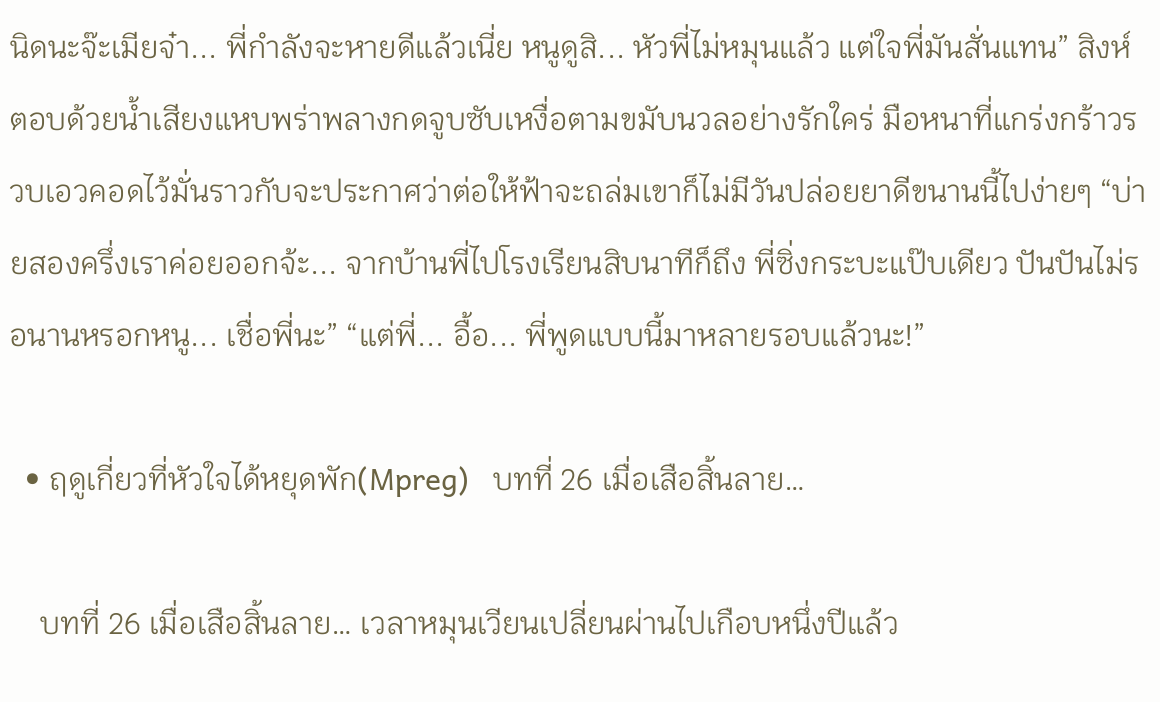นิดนะจ๊ะเมียจ๋า... พี่กำลังจะหายดีแล้วเนี่ย หนูดูสิ... หัวพี่ไม่หมุนแล้ว แต่ใจพี่มันสั่นแทน” สิงห์ตอบด้วยน้ำเสียงแหบพร่าพลางกดจูบซับเหงื่อตามขมับนวลอย่างรักใคร่ มือหนาที่แกร่งกร้าวรวบเอวคอดไว้มั่นราวกับจะประกาศว่าต่อให้ฟ้าจะถล่มเขาก็ไม่มีวันปล่อยยาดีขนานนี้ไปง่ายๆ “บ่ายสองครึ่งเราค่อยออกจ้ะ... จากบ้านพี่ไปโรงเรียนสิบนาทีก็ถึง พี่ซิ่งกระบะแป๊บเดียว ปันปันไม่รอนานหรอกหนู... เชื่อพี่นะ” “แต่พี่... อื้อ... พี่พูดแบบนี้มาหลายรอบแล้วนะ!”

  • ฤดูเกี่ยวที่หัวใจได้หยุดพัก(Mpreg)   บทที่ 26 เมื่อเสือสิ้นลาย…

    บทที่ 26 เมื่อเสือสิ้นลาย… เวลาหมุนเวียนเปลี่ยนผ่านไปเกือบหนึ่งปีแล้ว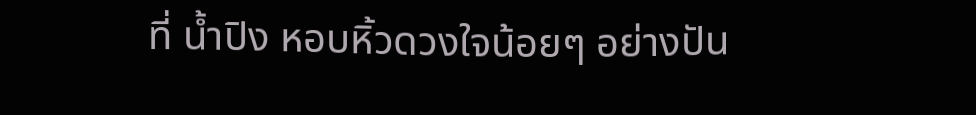ที่ น้ำปิง หอบหิ้วดวงใจน้อยๆ อย่างปัน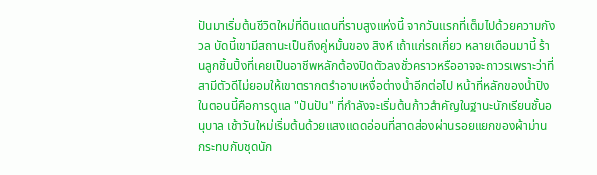ปันมาเริ่มต้นชีวิตใหม่ที่ดินแดนที่ราบสูงแห่งนี้ จากวันแรกที่เต็มไปด้วยความกังวล บัดนี้เขามีสถานะเป็นถึงคู่หมั้นของ สิงห์ เถ้าแก่รถเกี่ยว หลายเดือนมานี้ ร้านลูกชิ้นปิ้งที่เคยเป็นอาชีพหลักต้องปิดตัวลงชั่วคราวหรืออาจจะถาวรเพราะว่าที่สามีตัวดีไม่ยอมให้เขาตรากตรำอาบเหงื่อต่างน้ำอีกต่อไป หน้าที่หลักของน้ำปิงในตอนนี้คือการดูแล "ปันปัน" ที่กำลังจะเริ่มต้นก้าวสำคัญในฐานะนักเรียนชั้นอนุบาล เช้าวันใหม่เริ่มต้นด้วยแสงแดดอ่อนที่สาดส่องผ่านรอยแยกของผ้าม่าน กระทบกับชุดนัก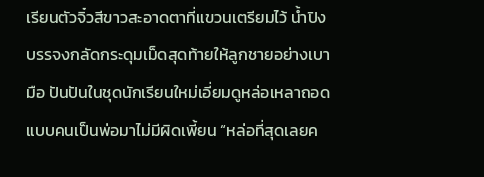เรียนตัวจิ๋วสีขาวสะอาดตาที่แขวนเตรียมไว้ น้ำปิงบรรจงกลัดกระดุมเม็ดสุดท้ายให้ลูกชายอย่างเบามือ ปันปันในชุดนักเรียนใหม่เอี่ยมดูหล่อเหลาถอดแบบคนเป็นพ่อมาไม่มีผิดเพี้ยน “หล่อที่สุดเลยค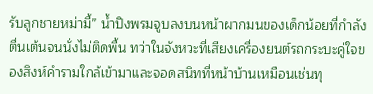รับลูกชายหม่ามี้” น้ำปิงพรมจูบลงบนหน้าผากมนของเด็กน้อยที่กำลังตื่นเต้นจนนั่งไม่ติดพื้น ทว่าในจังหวะที่เสียงเครื่องยนต์รถกระบะคู่ใจของสิงห์คำรามใกล้เข้ามาและจอดสนิทที่หน้าบ้านเหมือนเช่นทุ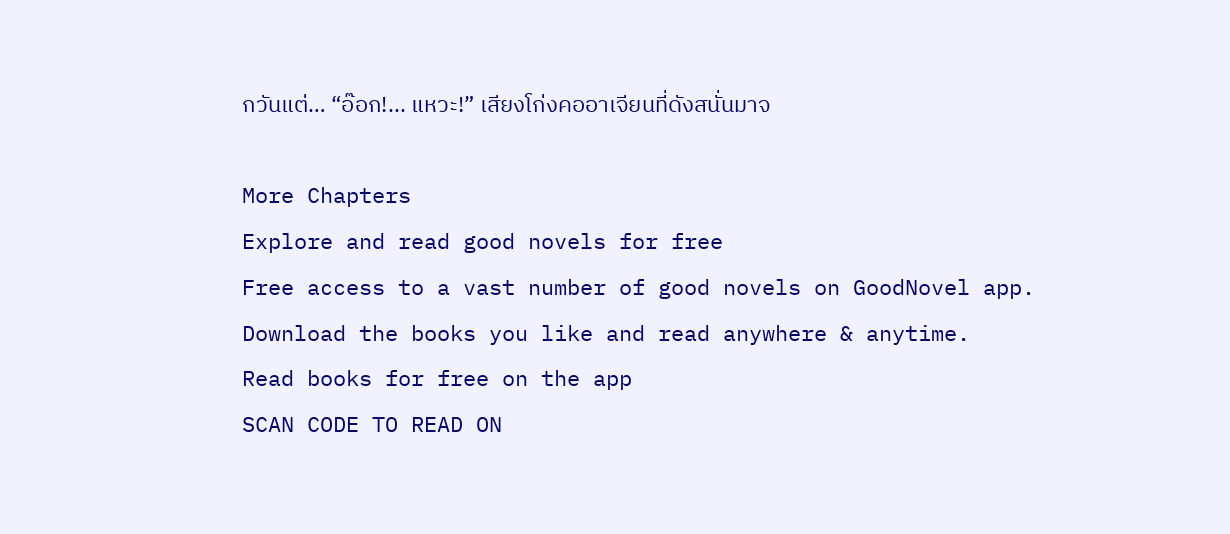กวันแต่… “อ๊อก!... แหวะ!” เสียงโก่งคออาเจียนที่ดังสนั่นมาจ

More Chapters
Explore and read good novels for free
Free access to a vast number of good novels on GoodNovel app. Download the books you like and read anywhere & anytime.
Read books for free on the app
SCAN CODE TO READ ON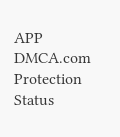APP
DMCA.com Protection Status